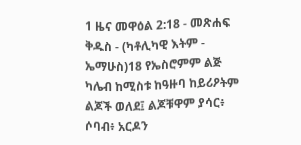1 ዜና መዋዕል 2:18 - መጽሐፍ ቅዱስ - (ካቶሊካዊ እትም - ኤማሁስ)18 የኤስሮምም ልጅ ካሌብ ከሚስቱ ከዓዙባ ከይሪዖትም ልጆች ወለደ፤ ልጆቹዋም ያሳር፥ ሶባብ፥ አርዶን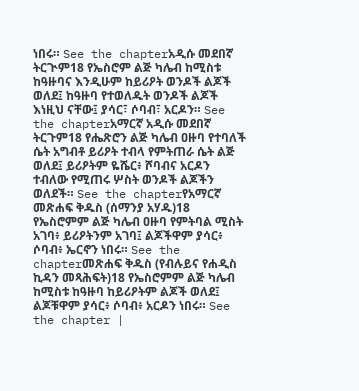ነበሩ። See the chapterአዲሱ መደበኛ ትርጒም18 የኤስሮም ልጅ ካሌብ ከሚስቱ ከዓዙባና እንዲሁም ከይሪዖት ወንዶች ልጆች ወለደ፤ ከዓዙባ የተወለዱት ወንዶች ልጆች እነዚህ ናቸው፤ ያሳር፣ ሶባብ፣ አርዶን። See the chapterአማርኛ አዲሱ መደበኛ ትርጉም18 የሔጽሮን ልጅ ካሌብ ዐዙባ የተባለች ሴት አግብቶ ይሪዖት ተብላ የምትጠራ ሴት ልጅ ወለደ፤ ይሪዖትም ዬሼር፥ ሾባብና አርዶን ተብለው የሚጠሩ ሦስት ወንዶች ልጆችን ወለደች። See the chapterየአማርኛ መጽሐፍ ቅዱስ (ሰማንያ አሃዱ)18 የኤስሮምም ልጅ ካሌብ ዐዙባ የምትባል ሚስት አገባ፥ ይሪዖትንም አገባ፤ ልጆችዋም ያሳር፥ ሶባብ፥ ኤርኖን ነበሩ። See the chapterመጽሐፍ ቅዱስ (የብሉይና የሐዲስ ኪዳን መጻሕፍት)18 የኤስሮምም ልጅ ካሌብ ከሚስቱ ከዓዙባ ከይሪዖትም ልጆች ወለደ፤ ልጆቹዋም ያሳር፥ ሶባብ፥ አርዶን ነበሩ። See the chapter |